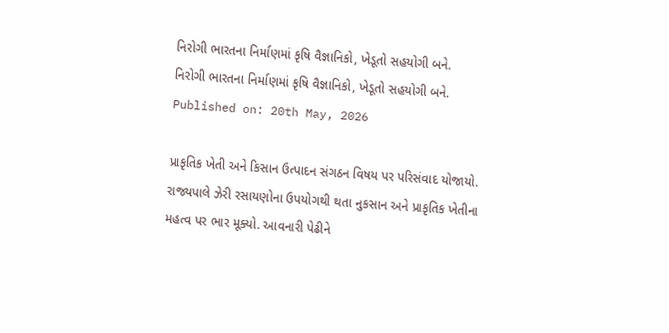નિરોગી ભારતના નિર્માણમાં કૃષિ વૈજ્ઞાનિકો, ખેડૂતો સહયોગી બને.
નિરોગી ભારતના નિર્માણમાં કૃષિ વૈજ્ઞાનિકો, ખેડૂતો સહયોગી બને.
Published on: 20th May, 2026

પ્રાકૃતિક ખેતી અને કિસાન ઉત્પાદન સંગઠન વિષય પર પરિસંવાદ યોજાયો. રાજ્યપાલે ઝેરી રસાયણોના ઉપયોગથી થતા નુકસાન અને પ્રાકૃતિક ખેતીના મહત્વ પર ભાર મૂક્યો. આવનારી પેઢીને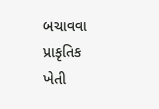બચાવવા પ્રાકૃતિક ખેતી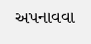અપનાવવા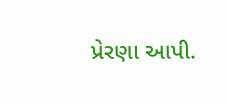પ્રેરણા આપી.